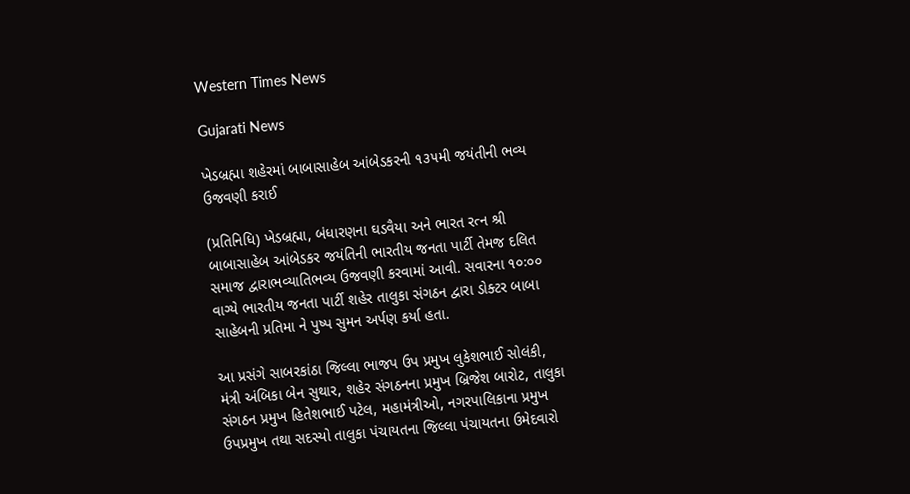Western Times News

Gujarati News

ખેડબ્રહ્મા શહેરમાં બાબાસાહેબ આંબેડકરની ૧૩૫મી જયંતીની ભવ્ય ઉજવણી કરાઈ

(પ્રતિનિધિ) ખેડબ્રહ્મા, બંધારણના ઘડવૈયા અને ભારત રત્ન શ્રી બાબાસાહેબ આંબેડકર જયંતિની ભારતીય જનતા પાર્ટી તેમજ દલિત સમાજ દ્વારાભવ્યાતિભવ્ય ઉજવણી કરવામાં આવી. સવારના ૧૦ઃ૦૦ વાગ્યે ભારતીય જનતા પાર્ટી શહેર તાલુકા સંગઠન દ્વારા ડોક્ટર બાબા સાહેબની પ્રતિમા ને પુષ્પ સુમન અર્પણ કર્યા હતા.

આ પ્રસંગે સાબરકાંઠા જિલ્લા ભાજપ ઉપ પ્રમુખ લુકેશભાઈ સોલંકી, મંત્રી અંબિકા બેન સુથાર, શહેર સંગઠનના પ્રમુખ બ્રિજેશ બારોટ, તાલુકા સંગઠન પ્રમુખ હિતેશભાઈ પટેલ, મહામંત્રીઓ, નગરપાલિકાના પ્રમુખ ઉપપ્રમુખ તથા સદસ્યો તાલુકા પંચાયતના જિલ્લા પંચાયતના ઉમેદવારો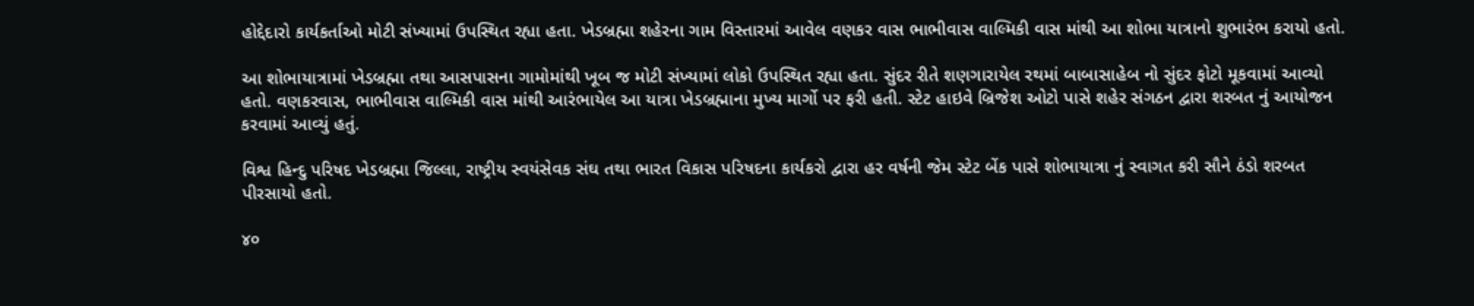હોદ્દેદારો કાર્યકર્તાઓ મોટી સંખ્યામાં ઉપસ્થિત રહ્યા હતા. ખેડબ્રહ્મા શહેરના ગામ વિસ્તારમાં આવેલ વણકર વાસ ભાભીવાસ વાલ્મિકી વાસ માંથી આ શોભા યાત્રાનો શુભારંભ કરાયો હતો.

આ શોભાયાત્રામાં ખેડબ્રહ્મા તથા આસપાસના ગામોમાંથી ખૂબ જ મોટી સંખ્યામાં લોકો ઉપસ્થિત રહ્યા હતા. સુંદર રીતે શણગારાયેલ રથમાં બાબાસાહેબ નો સુંદર ફોટો મૂકવામાં આવ્યો હતો. વણકરવાસ, ભાભીવાસ વાલ્મિકી વાસ માંથી આરંભાયેલ આ યાત્રા ખેડબ્રહ્માના મુખ્ય માર્ગો પર ફરી હતી. સ્ટેટ હાઇવે બ્રિજેશ ઓટો પાસે શહેર સંગઠન દ્વારા શરબત નું આયોજન કરવામાં આવ્યું હતું.

વિશ્વ હિન્દુ પરિષદ ખેડબ્રહ્મા જિલ્લા, રાષ્ટ્રીય સ્વયંસેવક સંઘ તથા ભારત વિકાસ પરિષદના કાર્યકરો દ્વારા હર વર્ષની જેમ સ્ટેટ બેંક પાસે શોભાયાત્રા નું સ્વાગત કરી સૌને ઠંડો શરબત પીરસાયો હતો.

૪૦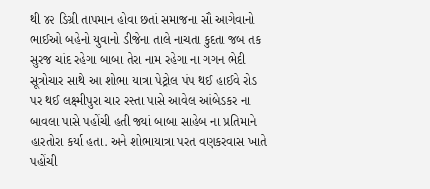થી ૪૨ ડિગ્રી તાપમાન હોવા છતાં સમાજના સૌ આગેવાનો ભાઈઓ બહેનો યુવાનો ડીજેના તાલે નાચતા કુદતા જબ તક સુરજ ચાંદ રહેગા બાબા તેરા નામ રહેગા ના ગગન ભેદી સૂત્રોચાર સાથે આ શોભા યાત્રા પેટ્રોલ પંપ થઈ હાઈવે રોડ પર થઈ લક્ષ્મીપુરા ચાર રસ્તા પાસે આવેલ આંબેડકર ના બાવલા પાસે પહોંચી હતી જ્યાં બાબા સાહેબ ના પ્રતિમાને હારતોરા કર્યા હતા. અને શોભાયાત્રા પરત વણકરવાસ ખાતે પહોંચી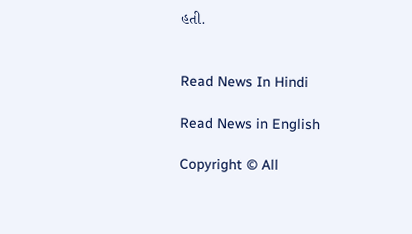હતી.


Read News In Hindi

Read News in English

Copyright © All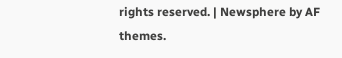rights reserved. | Newsphere by AF themes.